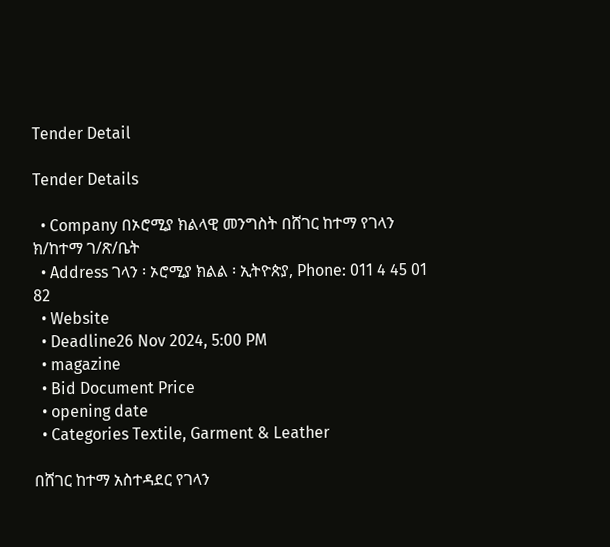Tender Detail

Tender Details

  • Company በኦሮሚያ ክልላዊ መንግስት በሸገር ከተማ የገላን ክ/ከተማ ገ/ጽ/ቤት
  • Address ገላን ፡ ኦሮሚያ ክልል ፡ ኢትዮጵያ, Phone: 011 4 45 01 82
  • Website
  • Deadline26 Nov 2024, 5:00 PM
  • magazine
  • Bid Document Price
  • opening date
  • Categories Textile, Garment & Leather

በሸገር ከተማ አስተዳደር የገላን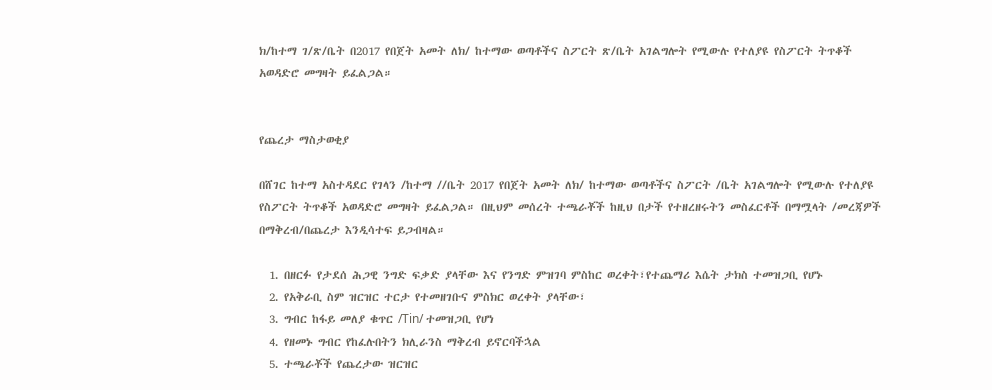ክ/ከተማ ገ/ጽ/ቤት በ2017 የበጀት አመት ለክ/ ከተማው ወጣቶችና ስፖርት ጽ/ቤት አገልግሎት የሚውሉ የተለያዩ የስፖርት ትጥቆች አወዳድሮ መግዛት ይፈልጋል።


የጨረታ ማስታወቂያ

በሸገር ከተማ አስተዳደር የገላን /ከተማ //ቤት 2017 የበጀት አመት ለክ/ ከተማው ወጣቶችና ስፖርት /ቤት አገልግሎት የሚውሉ የተለያዩ የስፖርት ትጥቆች አወዳድሮ መግዛት ይፈልጋል። በዚህም መሰረት ተጫራቾች ከዚህ በታች የተዘረዘሩትን መስፈርቶች በማሟላት /መረጃዎች በማቅረብ/በጨረታ እንዲሳተፍ ይጋብዛል።

  1. በዘርፉ የታደሰ ሕጋዊ ንግድ ፍቃድ ያላቸው እና የንግድ ምዝገባ ምስከር ወረቀት፣የተጨማሪ እሴት ታክስ ተመዝጋቢ የሆኑ
  2. የአቅራቢ ስም ዝርዝር ተርታ የተመዘገቡና ምስክር ወረቀት ያላቸው፣
  3. ግብር ከፋይ መለያ ቁጥር /Tin/ ተመዝጋቢ የሆነ
  4. የዘመኑ ግብር የከፈሉበትን ክሊራንስ ማቅረብ ይኖርባችኋል
  5. ተጫራቾች የጨረታው ዝርዝር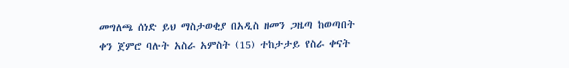መግለጫ ሰነድ ይህ ማስታወቂያ በአዲስ ዘመን ጋዜጣ ከወጣበት ቀን ጀምሮ ባሉት አስራ አምስት (15) ተከታታይ የስራ ቀናት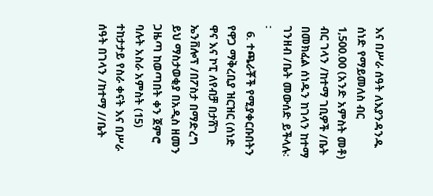እና በሥራ ሰዓት ለእያንዳንዱ ሰነድ የማይመለስ ብር 1,500.00 (አንድ አምስት መቶ) ብር ገላን /ከተማ ገቢዎች /ቤት በመክፈል ሰነዱን ከገላን ከተማ ገንዘብ /ቤት መውሰድ ይችላሉ፡፡
  6. ተጫራቾች የሚያቀርቡበትን የዋጋ ማቅረቢያ ዝርዝር (ሰነድ ዋና እና ኮፒ ለየብቻ በታሸገ ኤንቨሎፕ /በፖስታ በማድረግ ይህ ማስታወቂያ በአዲስ ዘመን ጋዜጣ ከወጣበት ቀን ጀምሮ ባሉት አስራ አምስት (15) ተከታታይ የስራ ቀናት እና በሥራ ሰዓት በገላን /ከተማ //ቤት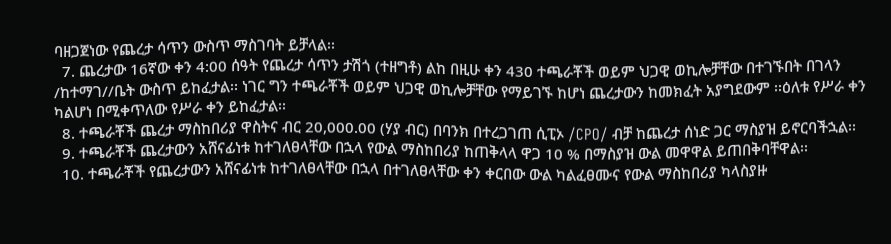ባዘጋጀነው የጨረታ ሳጥን ውስጥ ማስገባት ይቻላል፡፡
  7. ጨረታው 16ኛው ቀን 4:00 ሰዓት የጨረታ ሳጥን ታሽጎ (ተዘግቶ) ልከ በዚሁ ቀን 430 ተጫራቾች ወይም ህጋዊ ወኪሎቻቸው በተገኙበት በገላን /ከተማገ//ቤት ውስጥ ይከፈታል፡፡ ነገር ግን ተጫራቾች ወይም ህጋዊ ወኪሎቻቸው የማይገኙ ከሆነ ጨረታውን ከመክፈት አያግደውም ፡፡ዕለቱ የሥራ ቀን ካልሆነ በሚቀጥለው የሥራ ቀን ይከፈታል፡፡
  8. ተጫራቾች ጨረታ ማስከበሪያ ዋስትና ብር 20,000.00 (ሃያ ብር) በባንክ በተረጋገጠ ሲፒኦ /CPO/ ብቻ ከጨረታ ሰነድ ጋር ማስያዝ ይኖርባችኋል፡፡
  9. ተጫራቾች ጨረታውን አሸናፊነቱ ከተገለፀላቸው በኋላ የውል ማስከበሪያ ከጠቅላላ ዋጋ 10 % በማስያዝ ውል መዋዋል ይጠበቅባቸዋል፡፡
  10. ተጫራቾች የጨረታውን አሸናፊነቱ ከተገለፀላቸው በኋላ በተገለፀላቸው ቀን ቀርበው ውል ካልፈፀሙና የውል ማስከበሪያ ካላስያዙ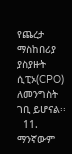የጨረታ ማስከበሪያ ያስያዙት ሲፒኦ(CPO) ለመንግስት ገቢ ይሆናል፡፡
  11. ማንኛውም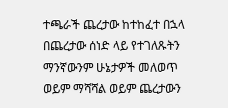ተጫራች ጨረታው ከተከፈተ በኋላ በጨረታው ሰነድ ላይ የተገለጹትን ማንኛውንም ሁኔታዎች መለወጥ ወይም ማሻሻል ወይም ጨረታውን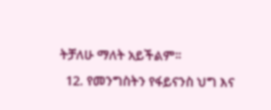ትቻለሁ ማለት አይችልም፡፡
  12. የመንግስትን የፋይናንስ ህግ እና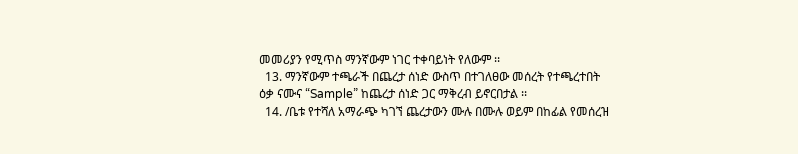መመሪያን የሚጥስ ማንኛውም ነገር ተቀባይነት የለውም ፡፡
  13. ማንኛውም ተጫራች በጨረታ ሰነድ ውስጥ በተገለፀው መሰረት የተጫረተበት ዕቃ ናሙና “Sample” ከጨረታ ሰነድ ጋር ማቅረብ ይኖርበታል ፡፡
  14. /ቤቱ የተሻለ አማራጭ ካገኘ ጨረታውን ሙሉ በሙሉ ወይም በከፊል የመሰረዝ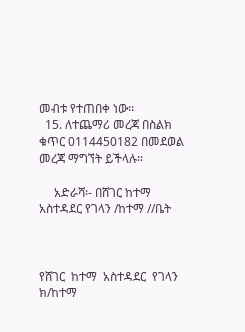መብቱ የተጠበቀ ነው፡፡
  15. ለተጨማሪ መረጃ በስልክ ቁጥር 0114450182 በመደወል መረጃ ማግኘት ይችላሉ፡፡

     አድራሻ፡- በሸገር ከተማ አስተዳደር የገላን /ከተማ //ቤት



የሸገር  ከተማ  አስተዳደር  የገላን  ክ/ከተማ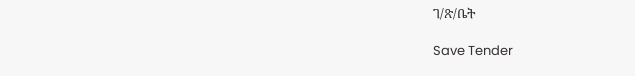ገ/ጽ/ቤት

Save Tender